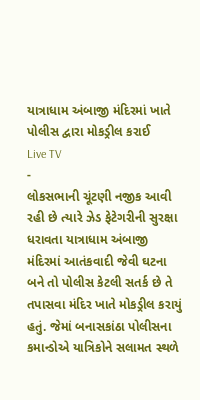યાત્રાધામ અંબાજી મંદિરમાં ખાતે પોલીસ દ્વારા મોકડ્રીલ કરાઈ
Live TV
-
લોકસભાની ચૂંટણી નજીક આવી રહી છે ત્યારે ઝેડ ફેટેગરીની સુરક્ષા ધરાવતા યાત્રાધામ અંબાજી મંદિરમાં આતંકવાદી જેવી ઘટના બને તો પોલીસ કેટલી સતર્ક છે તે તપાસવા મંદિર ખાતે મોકડ્રીલ કરાયું હતું. જેમાં બનાસકાંઠા પોલીસના કમાન્ડોએ યાત્રિકોને સલામત સ્થળે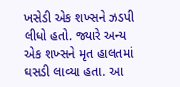ખસેડી એક શખ્સને ઝડપી લીધો હતો. જ્યારે અન્ય એક શખ્સને મૃત હાલતમાં ઘસડી લાવ્યા હતા. આ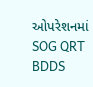ઓપરેશનમાં SOG QRT BDDS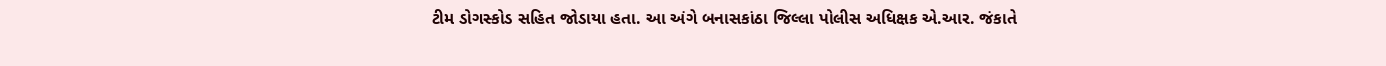ટીમ ડોગસ્કોડ સહિત જોડાયા હતા. આ અંગે બનાસકાંઠા જિલ્લા પોલીસ અધિક્ષક એ.આર. જંકાતે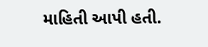માહિતી આપી હતી.